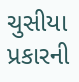ચુસીયા પ્રકારની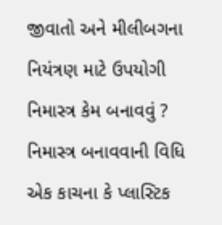જીવાતો અને મીલીબગના નિયંત્રણ માટે ઉપયોગી
નિમાસ્ત્ર કેમ બનાવવું ?
નિમાસ્ત્ર બનાવવાની વિધિ
એક કાચના કે પ્લાસ્ટિક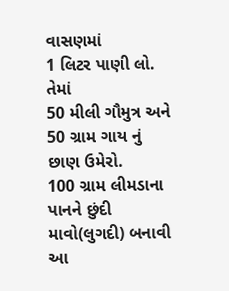વાસણમાં
1 લિટર પાણી લો. તેમાં
50 મીલી ગૌમુત્ર અને
50 ગ્રામ ગાય નું છાણ ઉમેરો.
100 ગ્રામ લીમડાના પાનને છુંદી માવો(લુગદી) બનાવી
આ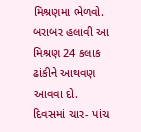મિશ્રણમા ભેળવો. બરાબર હલાવી આ મિશ્રણ 24 કલાક ઢાંકીને આથવણ આવવા દો.
દિવસમાં ચાર- પાંચ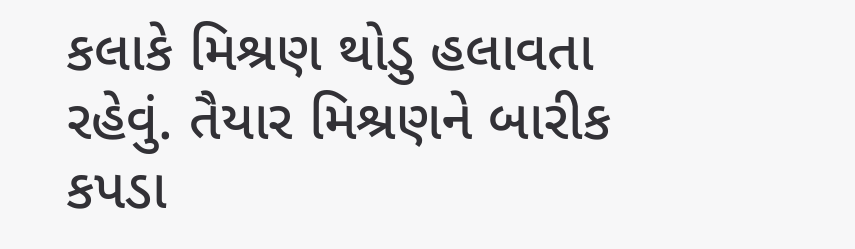કલાકે મિશ્રણ થોડુ હલાવતા રહેવું. તૈયાર મિશ્રણને બારીક કપડા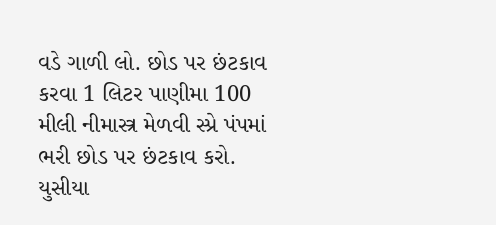વડે ગાળી લો. છોડ પર છંટકાવ કરવા 1 લિટર પાણીમા 100 મીલી નીમાસ્ત્ર મેળવી સ્પ્રે પંપમાં ભરી છોડ પર છંટકાવ કરો. યુસીયા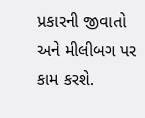પ્રકારની જીવાતો અને મીલીબગ પર કામ કરશે.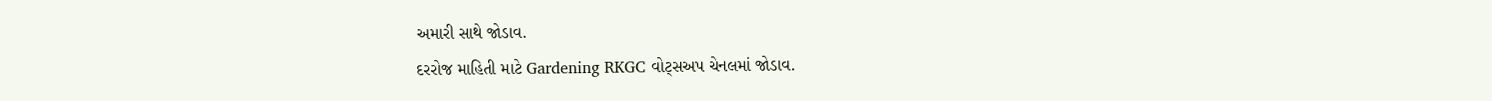અમારી સાથે જોડાવ.
દરરોજ માહિતી માટે Gardening RKGC વોટ્સઅપ ચેનલમાં જોડાવ.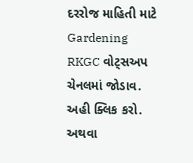દરરોજ માહિતી માટે Gardening RKGC વોટ્સઅપ ચેનલમાં જોડાવ.
અહી ક્લિક કરો. અથવા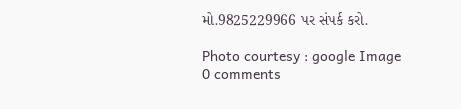મો.9825229966 પર સંપર્ક કરો.

Photo courtesy : google Image
0 comments